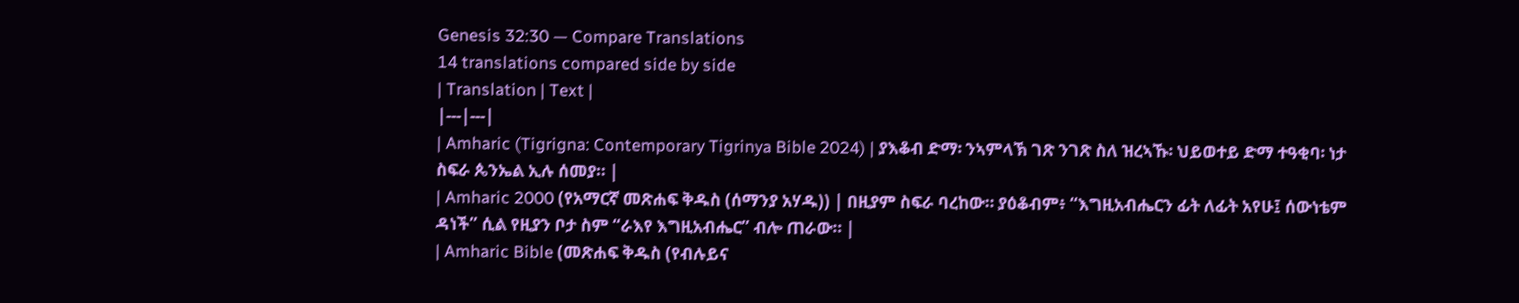Genesis 32:30 — Compare Translations
14 translations compared side by side
| Translation | Text |
|---|---|
| Amharic (Tigrigna: Contemporary Tigrinya Bible 2024) | ያእቆብ ድማ፡ ንኣምላኽ ገጽ ንገጽ ስለ ዝረኣኹ፡ ህይወተይ ድማ ተዓቂባ፡ ነታ ስፍራ ጴንኤል ኢሉ ሰመያ። |
| Amharic 2000 (የአማርኛ መጽሐፍ ቅዱስ (ሰማንያ አሃዱ)) | በዚያም ስፍራ ባረከው። ያዕቆብም፥ “እግዚአብሔርን ፊት ለፊት አየሁ፤ ሰውነቴም ዳነች” ሲል የዚያን ቦታ ስም “ራእየ እግዚአብሔር” ብሎ ጠራው። |
| Amharic Bible (መጽሐፍ ቅዱስ (የብሉይና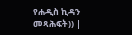የሐዲስ ኪዳን መጻሕፍት)) |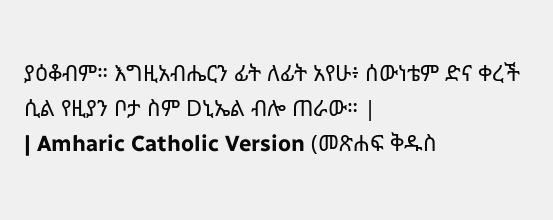ያዕቆብም። እግዚአብሔርን ፊት ለፊት አየሁ፥ ሰውነቴም ድና ቀረች ሲል የዚያን ቦታ ስም Dኒኤል ብሎ ጠራው። |
| Amharic Catholic Version (መጽሐፍ ቅዱስ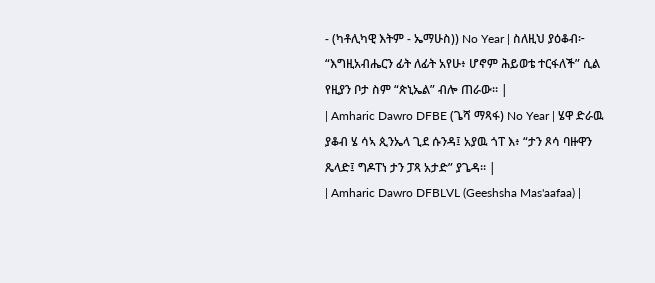- (ካቶሊካዊ እትም - ኤማሁስ)) No Year | ስለዚህ ያዕቆብ፦ “እግዚአብሔርን ፊት ለፊት አየሁ፥ ሆኖም ሕይወቴ ተርፋለች” ሲል የዚያን ቦታ ስም “ጵኒኤል” ብሎ ጠራው። |
| Amharic Dawro DFBE (ጌሻ ማጻፋ) No Year | ሄዋ ድራዉ ያቆብ ሄ ሳኣ ጲንኤላ ጊደ ሱንዳ፤ አያዉ ጎፐ እ፥ “ታን ጾሳ ባዙዋን ጼላድ፤ ግዶፐነ ታን ፓጻ አታድ” ያጌዳ። |
| Amharic Dawro DFBLVL (Geeshsha Mas'aafaa) |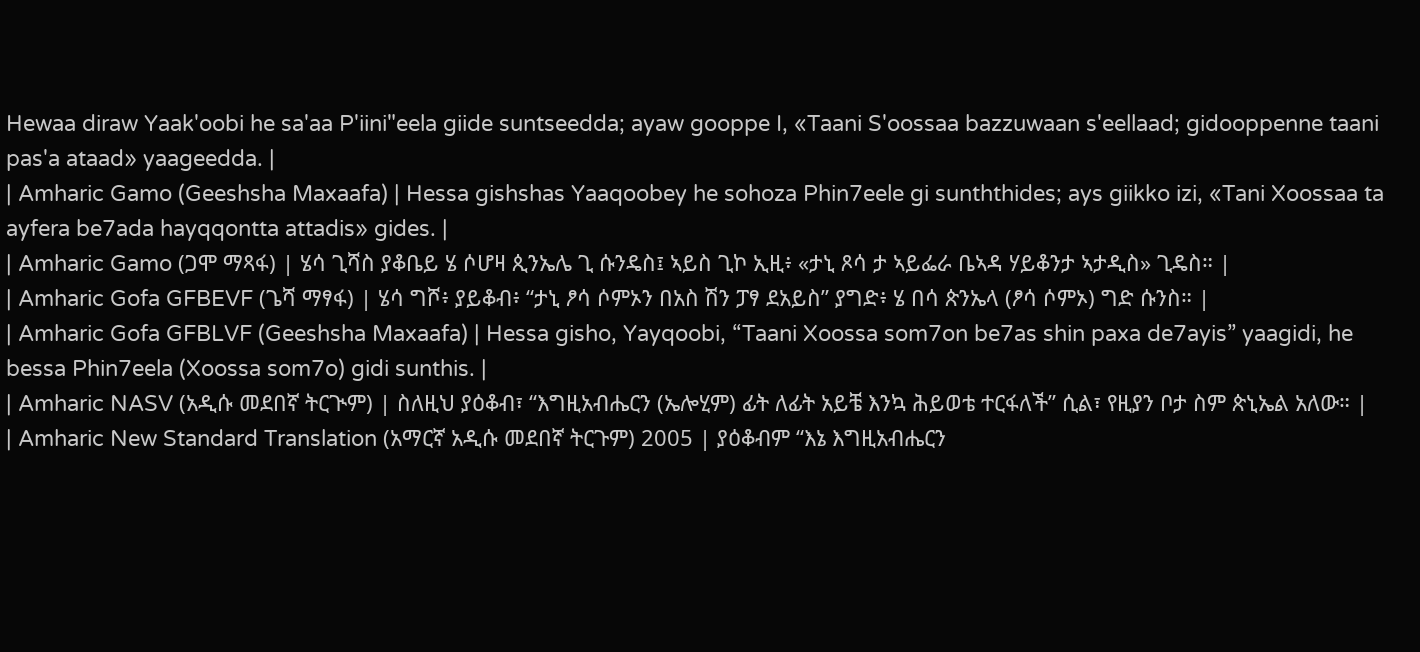Hewaa diraw Yaak'oobi he sa'aa P'iini"eela giide suntseedda; ayaw gooppe I, «Taani S'oossaa bazzuwaan s'eellaad; gidooppenne taani pas'a ataad» yaageedda. |
| Amharic Gamo (Geeshsha Maxaafa) | Hessa gishshas Yaaqoobey he sohoza Phin7eele gi sunththides; ays giikko izi, «Tani Xoossaa ta ayfera be7ada hayqqontta attadis» gides. |
| Amharic Gamo (ጋሞ ማጻፋ) | ሄሳ ጊሻስ ያቆቤይ ሄ ሶሆዛ ጲንኤሌ ጊ ሱንዴስ፤ ኣይስ ጊኮ ኢዚ፥ «ታኒ ጾሳ ታ ኣይፌራ ቤኣዳ ሃይቆንታ ኣታዲስ» ጊዴስ። |
| Amharic Gofa GFBEVF (ጌሻ ማፃፋ) | ሄሳ ግሾ፥ ያይቆብ፥ “ታኒ ፆሳ ሶምኦን በአስ ሽን ፓፃ ደአይስ” ያግድ፥ ሄ በሳ ጵንኤላ (ፆሳ ሶምኦ) ግድ ሱንስ። |
| Amharic Gofa GFBLVF (Geeshsha Maxaafa) | Hessa gisho, Yayqoobi, “Taani Xoossa som7on be7as shin paxa de7ayis” yaagidi, he bessa Phin7eela (Xoossa som7o) gidi sunthis. |
| Amharic NASV (አዲሱ መደበኛ ትርጒም) | ስለዚህ ያዕቆብ፣ “እግዚአብሔርን (ኤሎሂም) ፊት ለፊት አይቼ እንኳ ሕይወቴ ተርፋለች” ሲል፣ የዚያን ቦታ ስም ጵኒኤል አለው። |
| Amharic New Standard Translation (አማርኛ አዲሱ መደበኛ ትርጉም) 2005 | ያዕቆብም “እኔ እግዚአብሔርን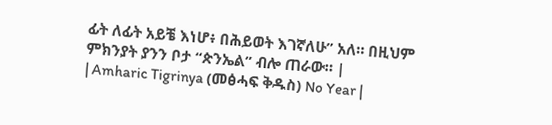ፊት ለፊት አይቼ እነሆ፥ በሕይወት እገኛለሁ” አለ። በዚህም ምክንያት ያንን ቦታ “ጵንኤል” ብሎ ጠራው። |
| Amharic Tigrinya (መፅሓፍ ቅዱስ) No Year |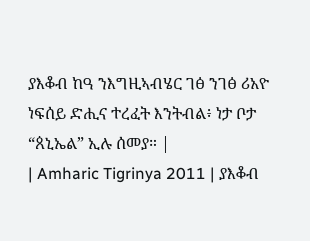ያእቆብ ከዓ ንእግዚኣብሄር ገፅ ንገፅ ሪአዮ ነፍሰይ ድሒና ተረፈት እንትብል፥ ነታ ቦታ “ጰኒኤል” ኢሉ ሰመያ። |
| Amharic Tigrinya 2011 | ያእቆብ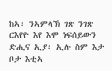ከኣ፡ ንኣምላኽ ገጽ ንገጽ ርእየዮ እየ እሞ ነፍሰይውን ድሒና ኢያ፡ ኢሉ ስም እታ ቦታ እቲኣ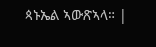ጳኑኤል ኣውጽኣላ። |